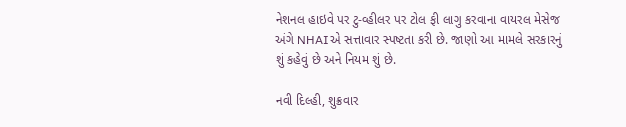નેશનલ હાઇવે પર ટુ-વ્હીલર પર ટોલ ફી લાગુ કરવાના વાયરલ મેસેજ અંગે NHAIએ સત્તાવાર સ્પષ્ટતા કરી છે. જાણો આ મામલે સરકારનું શું કહેવું છે અને નિયમ શું છે.

નવી દિલ્હી, શુક્રવાર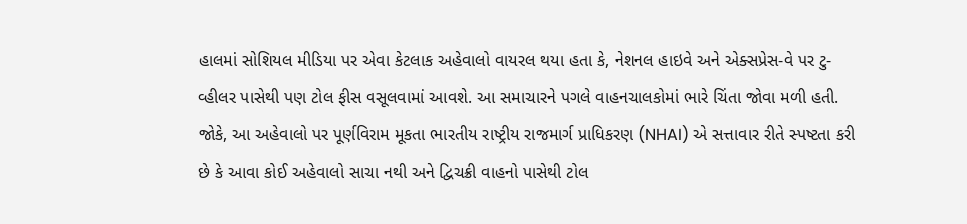હાલમાં સોશિયલ મીડિયા પર એવા કેટલાક અહેવાલો વાયરલ થયા હતા કે, નેશનલ હાઇવે અને એક્સપ્રેસ-વે પર ટુ-વ્હીલર પાસેથી પણ ટોલ ફીસ વસૂલવામાં આવશે. આ સમાચારને પગલે વાહનચાલકોમાં ભારે ચિંતા જોવા મળી હતી. જોકે, આ અહેવાલો પર પૂર્ણવિરામ મૂકતા ભારતીય રાષ્ટ્રીય રાજમાર્ગ પ્રાધિકરણ (NHAI) એ સત્તાવાર રીતે સ્પષ્ટતા કરી છે કે આવા કોઈ અહેવાલો સાચા નથી અને દ્વિચક્રી વાહનો પાસેથી ટોલ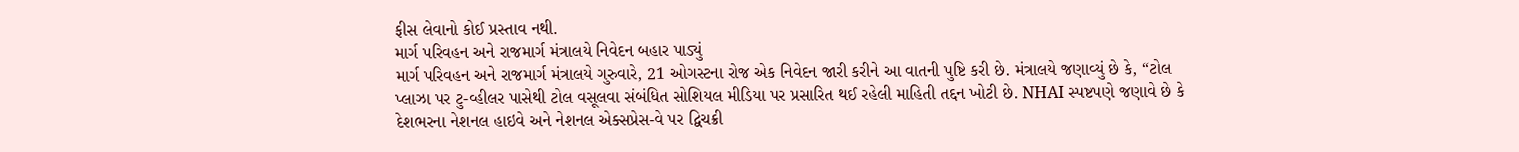ફીસ લેવાનો કોઈ પ્રસ્તાવ નથી.
માર્ગ પરિવહન અને રાજમાર્ગ મંત્રાલયે નિવેદન બહાર પાડ્યું
માર્ગ પરિવહન અને રાજમાર્ગ મંત્રાલયે ગુરુવારે, 21 ઓગસ્ટના રોજ એક નિવેદન જારી કરીને આ વાતની પુષ્ટિ કરી છે. મંત્રાલયે જણાવ્યું છે કે, “ટોલ પ્લાઝા પર ટુ-વ્હીલર પાસેથી ટોલ વસૂલવા સંબંધિત સોશિયલ મીડિયા પર પ્રસારિત થઈ રહેલી માહિતી તદ્દન ખોટી છે. NHAI સ્પષ્ટપણે જણાવે છે કે દેશભરના નેશનલ હાઇવે અને નેશનલ એક્સપ્રેસ-વે પર દ્વિચક્રી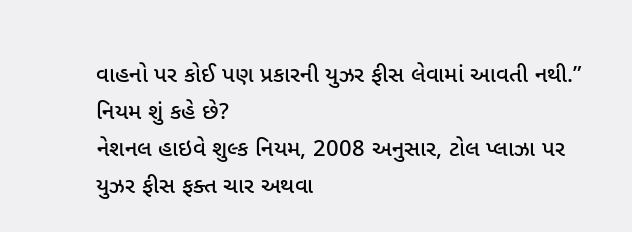વાહનો પર કોઈ પણ પ્રકારની યુઝર ફીસ લેવામાં આવતી નથી.”
નિયમ શું કહે છે?
નેશનલ હાઇવે શુલ્ક નિયમ, 2008 અનુસાર, ટોલ પ્લાઝા પર યુઝર ફીસ ફક્ત ચાર અથવા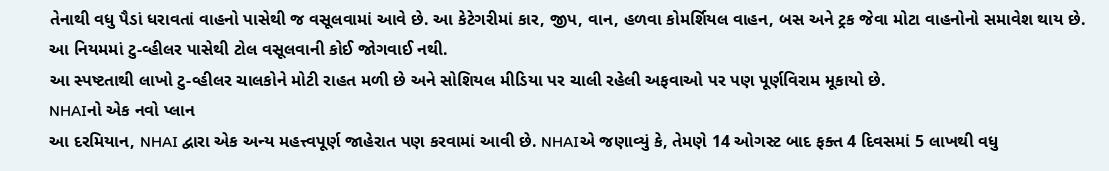તેનાથી વધુ પૈડાં ધરાવતાં વાહનો પાસેથી જ વસૂલવામાં આવે છે. આ કેટેગરીમાં કાર, જીપ, વાન, હળવા કોમર્શિયલ વાહન, બસ અને ટ્રક જેવા મોટા વાહનોનો સમાવેશ થાય છે. આ નિયમમાં ટુ-વ્હીલર પાસેથી ટોલ વસૂલવાની કોઈ જોગવાઈ નથી.
આ સ્પષ્ટતાથી લાખો ટુ-વ્હીલર ચાલકોને મોટી રાહત મળી છે અને સોશિયલ મીડિયા પર ચાલી રહેલી અફવાઓ પર પણ પૂર્ણવિરામ મૂકાયો છે.
NHAIનો એક નવો પ્લાન
આ દરમિયાન, NHAI દ્વારા એક અન્ય મહત્ત્વપૂર્ણ જાહેરાત પણ કરવામાં આવી છે. NHAIએ જણાવ્યું કે, તેમણે 14 ઓગસ્ટ બાદ ફક્ત 4 દિવસમાં 5 લાખથી વધુ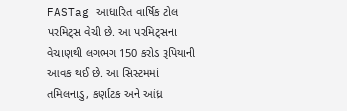FASTag આધારિત વાર્ષિક ટોલ પરમિટ્સ વેચી છે. આ પરમિટ્સના વેચાણથી લગભગ 150 કરોડ રૂપિયાની આવક થઈ છે. આ સિસ્ટમમાં તમિલનાડુ, કર્ણાટક અને આંધ્ર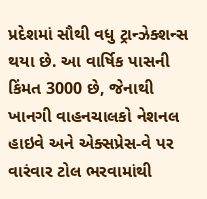પ્રદેશમાં સૌથી વધુ ટ્રાન્ઝેક્શન્સ થયા છે. આ વાર્ષિક પાસની કિંમત 3000 છે, જેનાથી ખાનગી વાહનચાલકો નેશનલ હાઇવે અને એક્સપ્રેસ-વે પર વારંવાર ટોલ ભરવામાંથી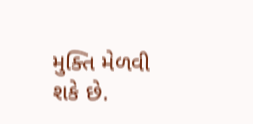મુક્તિ મેળવી શકે છે.